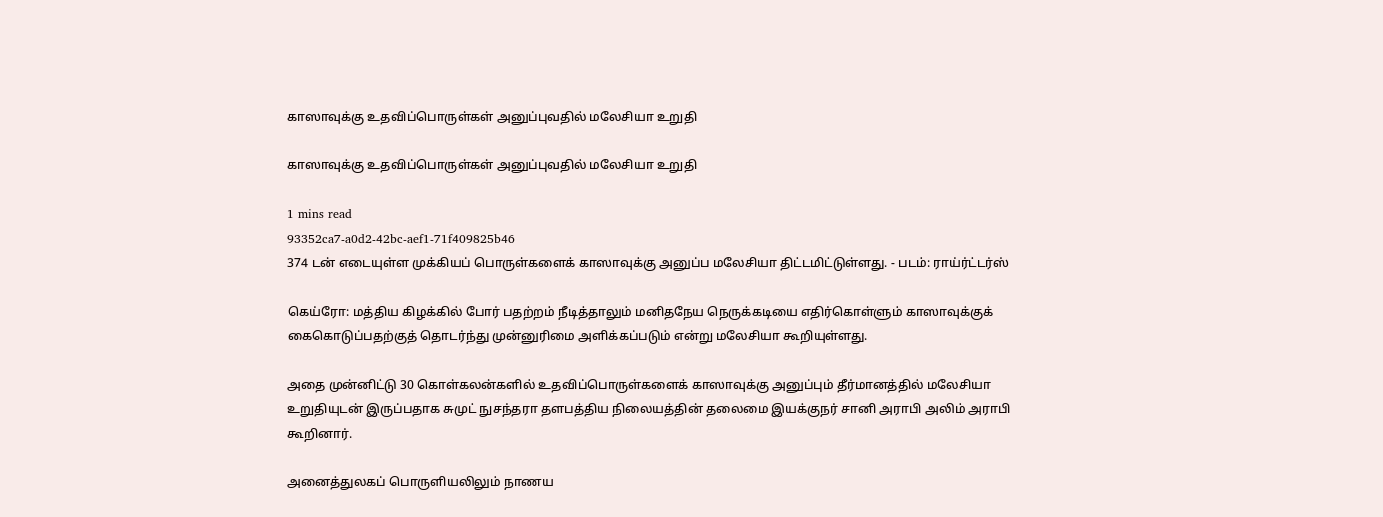காஸாவுக்கு உதவிப்பொருள்கள் அனுப்புவதில் மலேசியா உறுதி

காஸாவுக்கு உதவிப்பொருள்கள் அனுப்புவதில் மலேசியா உறுதி

1 mins read
93352ca7-a0d2-42bc-aef1-71f409825b46
374 டன் எடையுள்ள முக்கியப் பொருள்களைக் காஸாவுக்கு அனுப்ப மலேசியா திட்டமிட்டுள்ளது. - படம்: ராய்ர்ட்டர்ஸ்

கெய்ரோ: மத்திய கிழக்கில் போர் பதற்றம் நீடித்தாலும் மனிதநேய நெருக்கடியை எதிர்கொள்ளும் காஸாவுக்குக் கைகொடுப்பதற்குத் தொடர்ந்து முன்னுரிமை அளிக்கப்படும் என்று மலேசியா கூறியுள்ளது.

அதை முன்னிட்டு 30 கொள்கலன்களில் உதவிப்பொருள்களைக் காஸாவுக்கு அனுப்பும் தீர்மானத்தில் மலேசியா உறுதியுடன் இருப்பதாக சுமுட் நுசந்தரா தளபத்திய நிலையத்தின் தலைமை இயக்குநர் சானி அராபி அலிம் அராபி கூறினார்.

அனைத்துலகப் பொருளியலிலும் நாணய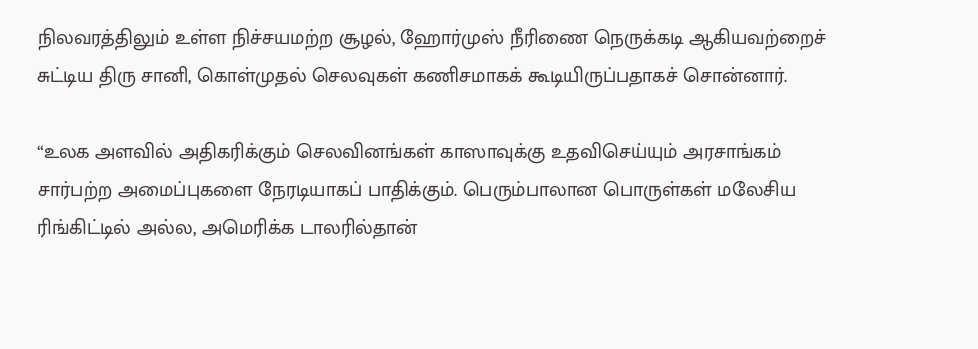நிலவரத்திலும் உள்ள நிச்சயமற்ற சூழல், ஹோர்முஸ் நீரிணை நெருக்கடி ஆகியவற்றைச் சுட்டிய திரு சானி, கொள்முதல் செலவுகள் கணிசமாகக் கூடியிருப்பதாகச் சொன்னார்.

“உலக அளவில் அதிகரிக்கும் செலவினங்கள் காஸாவுக்கு உதவிசெய்யும் அரசாங்கம் சார்பற்ற அமைப்புகளை நேரடியாகப் பாதிக்கும். பெரும்பாலான பொருள்கள் மலேசிய ரிங்கிட்டில் அல்ல, அமெரிக்க டாலரில்தான்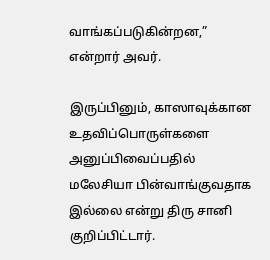வாங்கப்படுகின்றன,” என்றார் அவர்.

இருப்பினும், காஸாவுக்கான உதவிப்பொருள்களை அனுப்பிவைப்பதில் மலேசியா பின்வாங்குவதாக இல்லை என்று திரு சானி குறிப்பிட்டார்.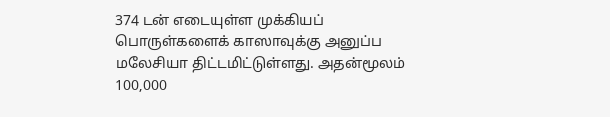374 டன் எடையுள்ள முக்கியப் பொருள்களைக் காஸாவுக்கு அனுப்ப மலேசியா திட்டமிட்டுள்ளது. அதன்மூலம் 100,000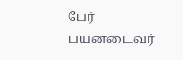பேர் பயனடைவர்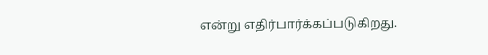என்று எதிர்பார்க்கப்படுகிறது.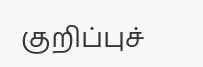குறிப்புச்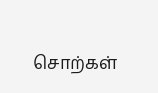சொற்கள்